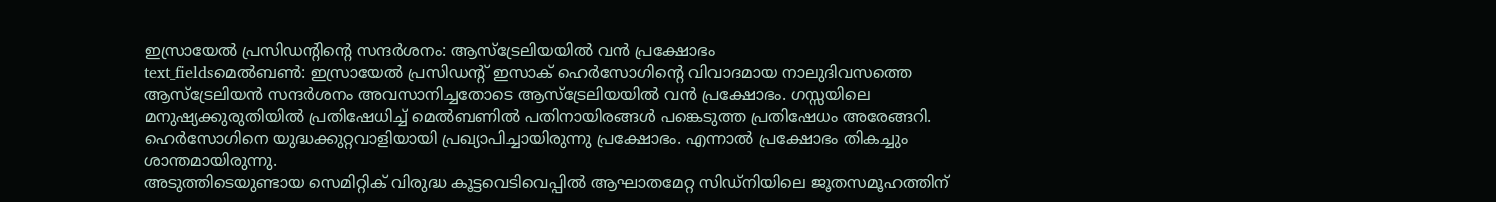ഇസ്രായേൽ പ്രസിഡന്റിന്റെ സന്ദർശനം: ആസ്ട്രേലിയയിൽ വൻ പ്രക്ഷോഭം
text_fieldsമെൽബൺ: ഇസ്രായേൽ പ്രസിഡന്റ് ഇസാക് ഹെർസോഗിന്റെ വിവാദമായ നാലുദിവസത്തെ ആസ്ട്രേലിയൻ സന്ദർശനം അവസാനിച്ചതോടെ ആസ്ട്രേലിയയിൽ വൻ പ്രക്ഷോഭം. ഗസ്സയിലെ മനുഷ്യക്കുരുതിയിൽ പ്രതിഷേധിച്ച് മെൽബണിൽ പതിനായിരങ്ങൾ പങ്കെടുത്ത പ്രതിഷേധം അരേങ്ങറി. ഹെർസോഗിനെ യുദ്ധക്കുറ്റവാളിയായി പ്രഖ്യാപിച്ചായിരുന്നു പ്രക്ഷോഭം. എന്നാൽ പ്രക്ഷോഭം തികച്ചും ശാന്തമായിരുന്നു.
അടുത്തിടെയുണ്ടായ സെമിറ്റിക് വിരുദ്ധ കൂട്ടവെടിവെപ്പിൽ ആഘാതമേറ്റ സിഡ്നിയിലെ ജൂതസമൂഹത്തിന്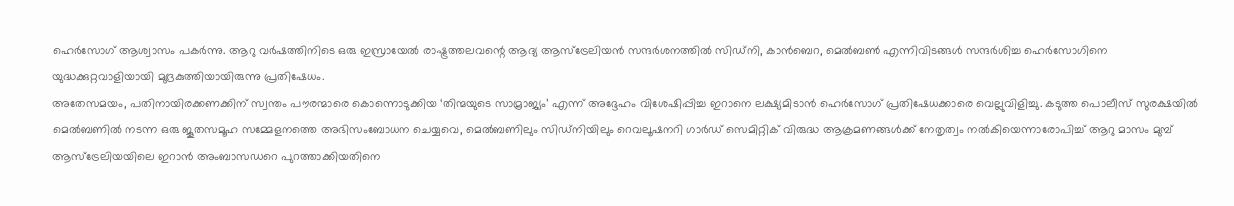ഹെർസോഗ് ആശ്വാസം പകർന്നു. ആറു വർഷത്തിനിടെ ഒരു ഇസ്രായേൽ രാഷ്ട്രത്തലവന്റെ ആദ്യ ആസ്ട്രേലിയൻ സന്ദർശനത്തിൽ സിഡ്നി, കാൻബെറ, മെൽബൺ എന്നിവിടങ്ങൾ സന്ദർശിച്ച ഹെർസോഗിനെ യുദ്ധക്കുറ്റവാളിയായി മുദ്രകുത്തിയായിരുന്നു പ്രതിഷേധം.
അതേസമയം, പതിനായിരക്കണക്കിന് സ്വന്തം പൗരന്മാരെ കൊന്നൊടുക്കിയ ‘തിന്മയുടെ സാമ്രാജ്യം’ എന്ന് അദ്ദേഹം വിശേഷിപ്പിച്ച ഇറാനെ ലക്ഷ്യമിടാൻ ഹെർസോഗ് പ്രതിഷേധക്കാരെ വെല്ലുവിളിച്ചു. കടുത്ത പൊലീസ് സുരക്ഷയിൽ മെൽബണിൽ നടന്ന ഒരു ജൂതസമൂഹ സമ്മേളനത്തെ അഭിസംബോധന ചെയ്യവെ, മെൽബണിലും സിഡ്നിയിലും റെവലൂഷനറി ഗാർഡ് സെമിറ്റിക് വിരുദ്ധ ആക്രമണങ്ങൾക്ക് നേതൃത്വം നൽകിയെന്നാരോപിച്ച് ആറു മാസം മുമ്പ് ആസ്ട്രേലിയയിലെ ഇറാൻ അംബാസഡറെ പുറത്താക്കിയതിനെ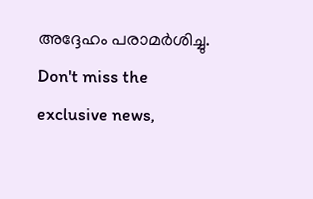അദ്ദേഹം പരാമർശിച്ചു.
Don't miss the exclusive news,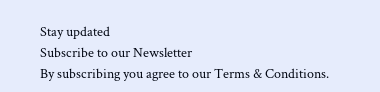Stay updated
Subscribe to our Newsletter
By subscribing you agree to our Terms & Conditions.